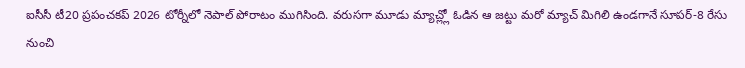ఐసీసీ టీ20 ప్రపంచకప్ 2026 టోర్నీలో నెపాల్ పోరాటం ముగిసింది. వరుసగా మూడు మ్యాచ్ల్లో ఓడిన ఆ జట్టు మరో మ్యాచ్ మిగిలి ఉండగానే సూపర్-8 రేసు నుంచి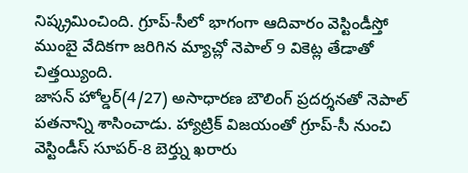నిష్క్రమించింది. గ్రూప్-సీలో భాగంగా ఆదివారం వెస్టిండీస్తో ముంబై వేదికగా జరిగిన మ్యాచ్లో నెపాల్ 9 వికెట్ల తేడాతో చిత్తయ్యింది.
జాసన్ హోల్డర్(4/27) అసాధారణ బౌలింగ్ ప్రదర్శనతో నెపాల్ పతనాన్ని శాసించాడు. హ్యాట్రిక్ విజయంతో గ్రూప్-సీ నుంచి వెస్టిండీస్ సూపర్-8 బెర్త్ను ఖరారు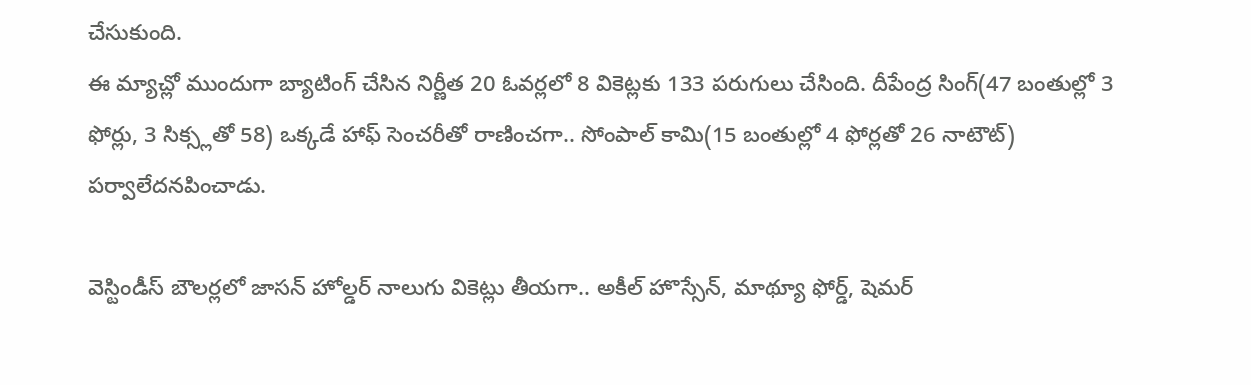చేసుకుంది.
ఈ మ్యాచ్లో ముందుగా బ్యాటింగ్ చేసిన నిర్ణీత 20 ఓవర్లలో 8 వికెట్లకు 133 పరుగులు చేసింది. దీపేంద్ర సింగ్(47 బంతుల్లో 3 ఫోర్లు, 3 సిక్స్లతో 58) ఒక్కడే హాఫ్ సెంచరీతో రాణించగా.. సోంపాల్ కామి(15 బంతుల్లో 4 ఫోర్లతో 26 నాటౌట్) పర్వాలేదనపించాడు.

వెస్టిండీస్ బౌలర్లలో జాసన్ హోల్డర్ నాలుగు వికెట్లు తీయగా.. అకీల్ హొస్సేన్, మాథ్యూ ఫోర్డ్, షెమర్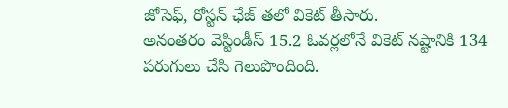జోసెఫ్, రోస్టన్ ఛేజ్ తలో వికెట్ తీసారు.
అనంతరం వెస్టిండీస్ 15.2 ఓవర్లలోనే వికెట్ నష్టానికి 134 పరుగులు చేసి గెలుపొందింది.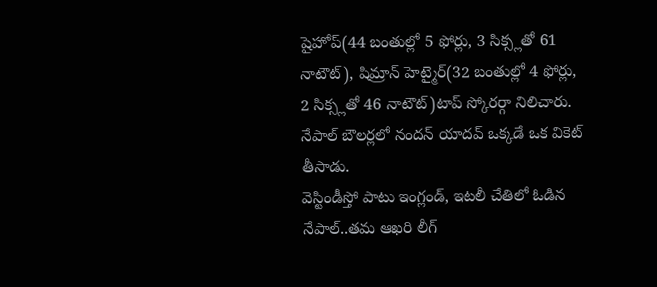షైహోప్(44 బంతుల్లో 5 ఫోర్లు, 3 సిక్స్లతో 61 నాటౌట్), షిమ్రాన్ హెట్మైర్(32 బంతుల్లో 4 ఫోర్లు, 2 సిక్స్లతో 46 నాటౌట్)టాప్ స్కోరర్గా నిలిచారు. నేపాల్ బౌలర్లలో నందన్ యాదవ్ ఒక్కడే ఒక వికెట్ తీసాడు.
వెస్టిండీస్తో పాటు ఇంగ్లండ్, ఇటలీ చేతిలో ఓడిన నేపాల్..తమ ఆఖరి లీగ్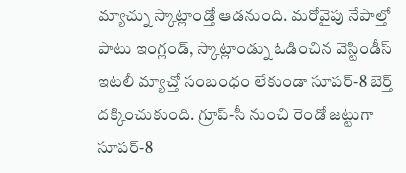మ్యాచ్ను స్కాట్లాండ్తో ఆడనుంది. మరోవైపు నేపాల్తో పాటు ఇంగ్లండ్, స్కాట్లాండ్ను ఓడించిన వెస్టిండీస్ ఇటలీ మ్యాచ్తో సంబంధం లేకుండా సూపర్-8 బెర్త్ దక్కించుకుంది. గ్రూప్-సీ నుంచి రెండో జట్టుగా సూపర్-8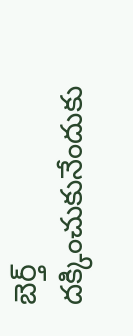బెర్త్ దక్కించుకునేందుకు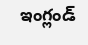ఇంగ్లండ్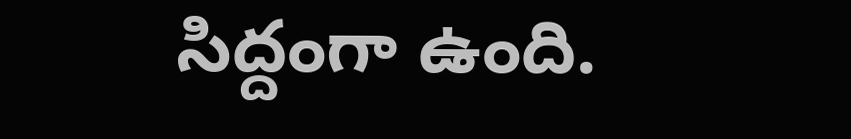సిద్దంగా ఉంది.